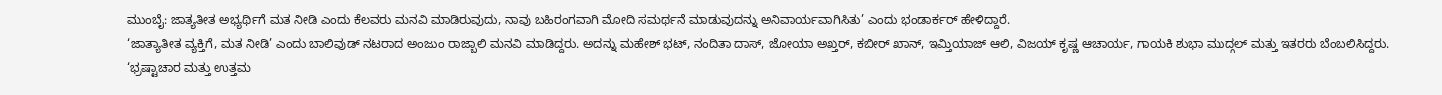ಮುಂಬೈ: ಜಾತ್ಯತೀತ ಅಭ್ಯರ್ಥಿಗೆ ಮತ ನೀಡಿ ಎಂದು ಕೆಲವರು ಮನವಿ ಮಾಡಿರುವುದು, ನಾವು ಬಹಿರಂಗವಾಗಿ ಮೋದಿ ಸಮರ್ಥನೆ ಮಾಡುವುದನ್ನು ಅನಿವಾರ್ಯವಾಗಿಸಿತು’ ಎಂದು ಭಂಡಾರ್ಕರ್ ಹೇಳಿದ್ದಾರೆ.
‘ಜಾತ್ಯಾತೀತ ವ್ಯಕ್ತಿಗೆ, ಮತ ನೀಡಿ’ ಎಂದು ಬಾಲಿವುಡ್ ನಟರಾದ ಅಂಜುಂ ರಾಜ್ಬಾಲಿ ಮನವಿ ಮಾಡಿದ್ದರು. ಅದನ್ನು ಮಹೇಶ್ ಭಟ್, ನಂದಿತಾ ದಾಸ್, ಜೋಯಾ ಅಖ್ತರ್, ಕಬೀರ್ ಖಾನ್, ಇಮ್ತಿಯಾಜ್ ಆಲಿ, ವಿಜಯ್ ಕೃಷ್ಣ ಆಚಾರ್ಯ, ಗಾಯಕಿ ಶುಭಾ ಮುದ್ಗಲ್ ಮತ್ತು ಇತರರು ಬೆಂಬಲಿಸಿದ್ದರು.
‘ಭ್ರಷ್ಟಾಚಾರ ಮತ್ತು ಉತ್ತಮ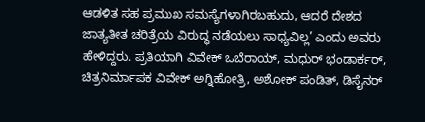ಆಡಳಿತ ಸಹ ಪ್ರಮುಖ ಸಮಸ್ಯೆಗಳಾಗಿರಬಹುದು, ಆದರೆ ದೇಶದ ಜಾತ್ಯತೀತ ಚರಿತ್ರೆಯ ವಿರುದ್ಧ ನಡೆಯಲು ಸಾಧ್ಯವಿಲ್ಲ’ ಎಂದು ಅವರು ಹೇಳಿದ್ದರು. ಪ್ರತಿಯಾಗಿ ವಿವೇಕ್ ಒಬೆರಾಯ್, ಮಧುರ್ ಭಂಡಾರ್ಕರ್, ಚಿತ್ರನಿರ್ಮಾಪಕ ವಿವೇಕ್ ಅಗ್ನಿಹೋತ್ರಿ, ಅಶೋಕ್ ಪಂಡಿತ್, ಡಿಸೈನರ್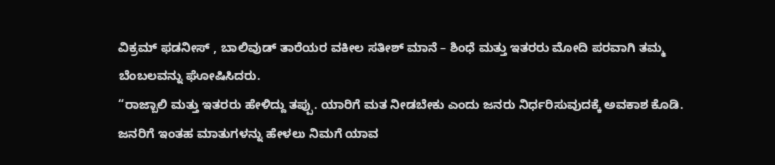ವಿಕ್ರಮ್ ಫಡನೀಸ್ , ಬಾಲಿವುಡ್ ತಾರೆಯರ ವಕೀಲ ಸತೀಶ್ ಮಾನೆ – ಶಿಂಧೆ ಮತ್ತು ಇತರರು ಮೋದಿ ಪರವಾಗಿ ತಮ್ಮ ಬೆಂಬಲವನ್ನು ಘೋಷಿಸಿದರು.
“ರಾಜ್ಬಾಲಿ ಮತ್ತು ಇತರರು ಹೇಳಿದ್ದು ತಪ್ಪು. ಯಾರಿಗೆ ಮತ ನೀಡಬೇಕು ಎಂದು ಜನರು ನಿರ್ಧರಿಸುವುದಕ್ಕೆ ಅವಕಾಶ ಕೊಡಿ. ಜನರಿಗೆ ಇಂತಹ ಮಾತುಗಳನ್ನು ಹೇಳಲು ನಿಮಗೆ ಯಾವ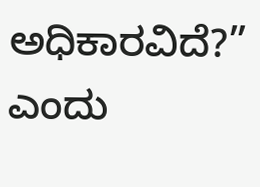ಅಧಿಕಾರವಿದೆ?” ಎಂದು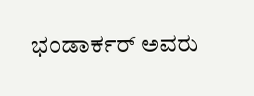ಭಂಡಾರ್ಕರ್ ಅವರು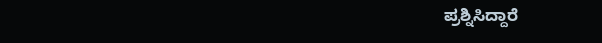ಪ್ರಶ್ನಿಸಿದ್ದಾರೆ